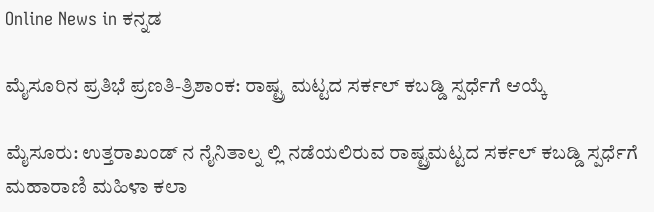Online News in ಕನ್ನಡ

ಮೈಸೂರಿನ ಪ್ರತಿಭೆ ಪ್ರಣತಿ-ತ್ರಿಶಾಂಕ: ರಾಷ್ಟ್ರ ಮಟ್ಟದ ಸರ್ಕಲ್ ಕಬಡ್ಡಿ ಸ್ಪರ್ಧೆಗೆ ಆಯ್ಕೆ

ಮೈಸೂರು: ಉತ್ತರಾಖಂಡ್ ನ ನೈನಿತಾಲ್ನ ಲ್ಲಿ ನಡೆಯಲಿರುವ ರಾಷ್ಟ್ರಮಟ್ಟದ ಸರ್ಕಲ್ ಕಬಡ್ಡಿ ಸ್ಪರ್ಧೆಗೆ ಮಹಾರಾಣಿ ಮಹಿಳಾ ಕಲಾ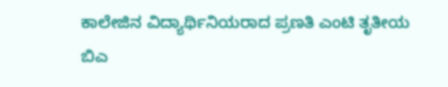ಕಾಲೇಜಿನ ವಿದ್ಯಾರ್ಥಿನಿಯರಾದ ಪ್ರಣತಿ ಎಂಟಿ ತೃತೀಯ ಬಿಎ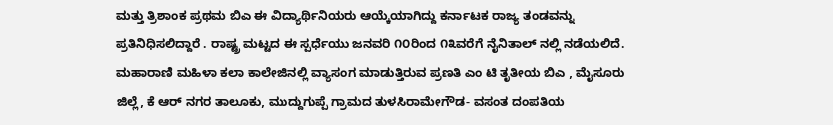ಮತ್ತು ತ್ರಿಶಾಂಕ ಪ್ರಥಮ ಬಿಎ ಈ ವಿದ್ಯಾರ್ಥಿನಿಯರು ಆಯ್ಕೆಯಾಗಿದ್ದು ಕರ್ನಾಟಕ ರಾಜ್ಯ ತಂಡವನ್ನು ಪ್ರತಿನಿಧಿಸಲಿದ್ದಾರೆ . ರಾಷ್ಟ್ರ ಮಟ್ಟದ ಈ ಸ್ಪರ್ಧೆಯು ಜನವರಿ ೧೦ರಿಂದ ೧೩ವರೆಗೆ ನೈನಿತಾಲ್ ನಲ್ಲಿ ನಡೆಯಲಿದೆ.
ಮಹಾರಾಣಿ ಮಹಿಳಾ ಕಲಾ ಕಾಲೇಜಿನಲ್ಲಿ ವ್ಯಾಸಂಗ ಮಾಡುತ್ತಿರುವ ಪ್ರಣತಿ ಎಂ ಟಿ ತೃತೀಯ ಬಿಎ , ಮೈಸೂರು ಜಿಲ್ಲೆ, ಕೆ ಆರ್ ನಗರ ತಾಲೂಕು, ಮುದ್ದುಗುಪ್ಪೆ ಗ್ರಾಮದ ತುಳಸಿರಾಮೇಗೌಡ- ವಸಂತ ದಂಪತಿಯ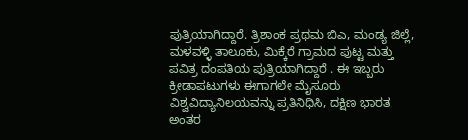ಪುತ್ರಿಯಾಗಿದ್ದಾರೆ. ತ್ರಿಶಾಂಕ ಪ್ರಥಮ ಬಿಎ, ಮಂಡ್ಯ ಜಿಲ್ಲೆ, ಮಳವಳ್ಳಿ ತಾಲೂಕು, ಮಿಕ್ಕೆರೆ ಗ್ರಾಮದ ಪುಟ್ಟ ಮತ್ತು ಪವಿತ್ರ ದಂಪತಿಯ ಪುತ್ರಿಯಾಗಿದ್ದಾರೆ . ಈ ಇಬ್ಬರು ಕ್ರೀಡಾಪಟುಗಳು ಈಗಾಗಲೇ ಮೈಸೂರು ವಿಶ್ವವಿದ್ಯಾನಿಲಯವನ್ನು ಪ್ರತಿನಿಧಿಸಿ, ದಕ್ಷಿಣ ಭಾರತ ಅಂತರ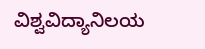ವಿಶ್ವವಿದ್ಯಾನಿಲಯ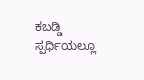ಕಬಡ್ಡಿ ಸ್ಪರ್ಧಿಯಲ್ಲೂ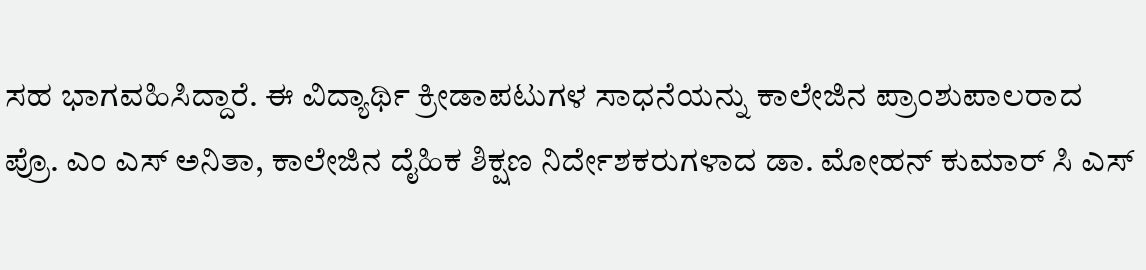ಸಹ ಭಾಗವಹಿಸಿದ್ದಾರೆ. ಈ ವಿದ್ಯಾರ್ಥಿ ಕ್ರೀಡಾಪಟುಗಳ ಸಾಧನೆಯನ್ನು ಕಾಲೇಜಿನ ಪ್ರಾಂಶುಪಾಲರಾದ ಪ್ರೊ. ಎಂ ಎಸ್ ಅನಿತಾ, ಕಾಲೇಜಿನ ದೈಹಿಕ ಶಿಕ್ಷಣ ನಿರ್ದೇಶಕರುಗಳಾದ ಡಾ. ಮೋಹನ್ ಕುಮಾರ್ ಸಿ ಎಸ್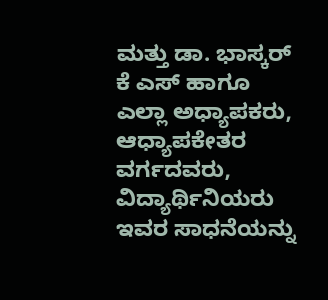ಮತ್ತು ಡಾ. ಭಾಸ್ಕರ್ ಕೆ ಎಸ್ ಹಾಗೂ ಎಲ್ಲಾ ಅಧ್ಯಾಪಕರು, ಆಧ್ಯಾಪಕೇತರ ವರ್ಗದವರು, ವಿದ್ಯಾರ್ಥಿನಿಯರು ಇವರ ಸಾಧನೆಯನ್ನು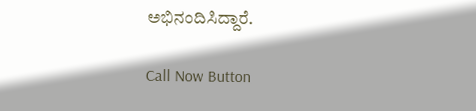ಅಭಿನಂದಿಸಿದ್ದಾರೆ.

Call Now Button